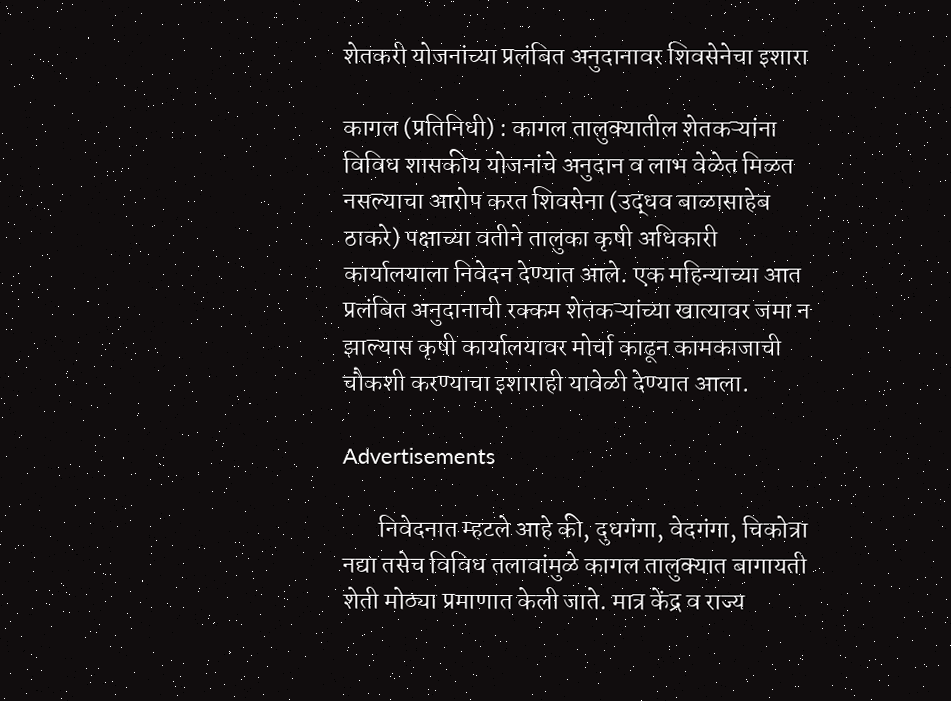शेतकरी योजनांच्या प्रलंबित अनुदानावर शिवसेनेचा इशारा

कागल (प्रतिनिधी) : कागल तालुक्यातील शेतकऱ्यांना विविध शासकीय योजनांचे अनुदान व लाभ वेळेत मिळत नसल्याचा आरोप करत शिवसेना (उद्धव बाळासाहेब ठाकरे) पक्षाच्या वतीने तालुका कृषी अधिकारी कार्यालयाला निवेदन देण्यात आले. एक महिन्याच्या आत प्रलंबित अनुदानाची रक्कम शेतकऱ्यांच्या खात्यावर जमा न झाल्यास कृषी कार्यालयावर मोर्चा काढून कामकाजाची चौकशी करण्याचा इशाराही यावेळी देण्यात आला.

Advertisements

       निवेदनात म्हटले आहे की, दुधगंगा, वेदगंगा, चिकोत्रा नद्या तसेच विविध तलावांमुळे कागल तालुक्यात बागायती शेती मोठ्या प्रमाणात केली जाते. मात्र केंद्र व राज्य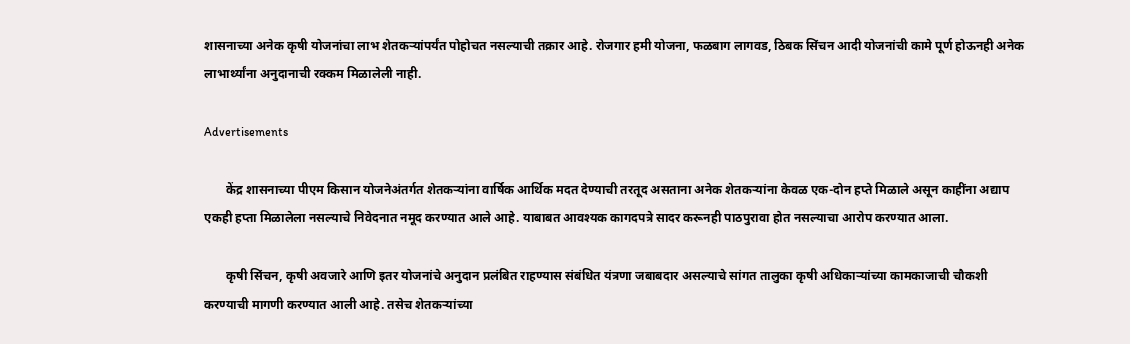शासनाच्या अनेक कृषी योजनांचा लाभ शेतकऱ्यांपर्यंत पोहोचत नसल्याची तक्रार आहे. रोजगार हमी योजना, फळबाग लागवड, ठिबक सिंचन आदी योजनांची कामे पूर्ण होऊनही अनेक लाभार्थ्यांना अनुदानाची रक्कम मिळालेली नाही.

Advertisements

       केंद्र शासनाच्या पीएम किसान योजनेअंतर्गत शेतकऱ्यांना वार्षिक आर्थिक मदत देण्याची तरतूद असताना अनेक शेतकऱ्यांना केवळ एक-दोन हप्ते मिळाले असून काहींना अद्याप एकही हप्ता मिळालेला नसल्याचे निवेदनात नमूद करण्यात आले आहे. याबाबत आवश्यक कागदपत्रे सादर करूनही पाठपुरावा होत नसल्याचा आरोप करण्यात आला.

       कृषी सिंचन, कृषी अवजारे आणि इतर योजनांचे अनुदान प्रलंबित राहण्यास संबंधित यंत्रणा जबाबदार असल्याचे सांगत तालुका कृषी अधिकाऱ्यांच्या कामकाजाची चौकशी करण्याची मागणी करण्यात आली आहे. तसेच शेतकऱ्यांच्या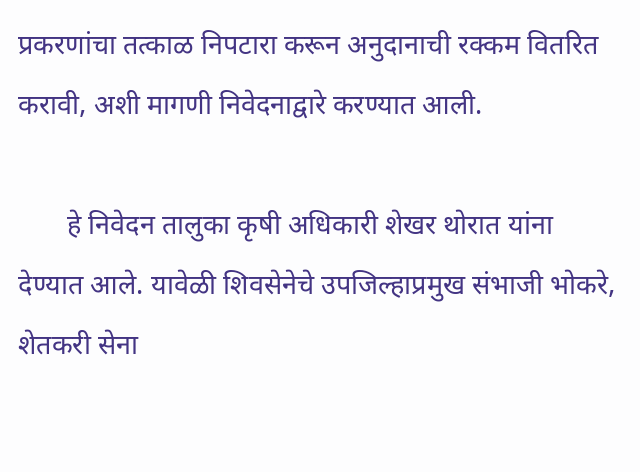प्रकरणांचा तत्काळ निपटारा करून अनुदानाची रक्कम वितरित करावी, अशी मागणी निवेदनाद्वारे करण्यात आली.

       हे निवेदन तालुका कृषी अधिकारी शेखर थोरात यांना देण्यात आले. यावेळी शिवसेनेचे उपजिल्हाप्रमुख संभाजी भोकरे, शेतकरी सेना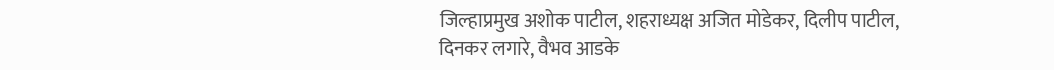जिल्हाप्रमुख अशोक पाटील, शहराध्यक्ष अजित मोडेकर, दिलीप पाटील, दिनकर लगारे, वैभव आडके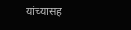यांच्यासह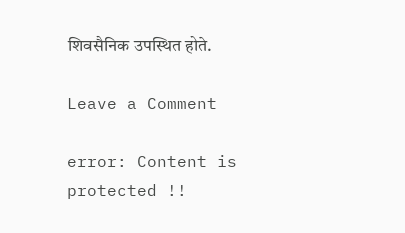शिवसैनिक उपस्थित होते.

Leave a Comment

error: Content is protected !!